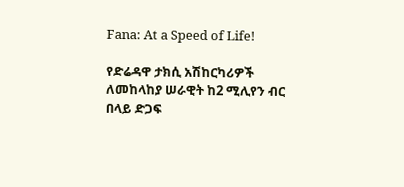Fana: At a Speed of Life!

የድሬዳዋ ታክሲ አሽከርካሪዎች ለመከላከያ ሠራዊት ከ2 ሚሊየን ብር በላይ ድጋፍ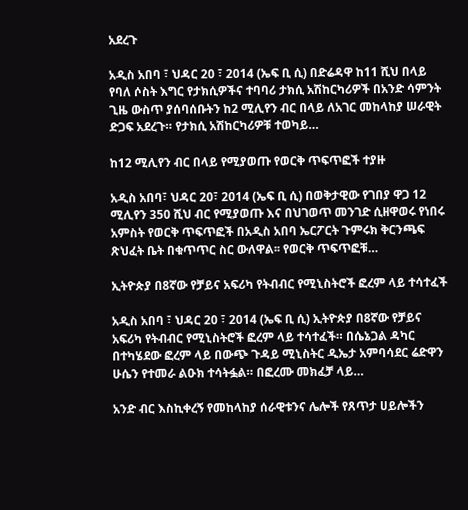አደረጉ

አዲስ አበባ ፣ ህዳር 20 ፣ 2014 (ኤፍ ቢ ሲ) በድሬዳዋ ከ11 ሺህ በላይ የባለ ሶስት እግር የታክሲዎችና ተባባሪ ታክሲ አሽከርካሪዎች በአንድ ሳምንት ጊዜ ውስጥ ያሰባሰቡትን ከ2 ሚሊየን ብር በላይ ለአገር መከላከያ ሠራዊት ድጋፍ አደረጉ። የታክሲ አሽከርካሪዎቹ ተወካይ…

ከ12 ሚሊየን ብር በላይ የሚያወጡ የወርቅ ጥፍጥፎች ተያዙ

አዲስ አበባ፣ ህዳር 20፣ 2014 (ኤፍ ቢ ሲ) በወቅታዊው የገበያ ዋጋ 12 ሚሊየን 350 ሺህ ብር የሚያወጡ እና በህገወጥ መንገድ ሲዘዋወሩ የነበሩ አምስት የወርቅ ጥፍጥፎች በአዲስ አበባ ኤርፖርት ጉምሩክ ቅርንጫፍ ጽህፈት ቤት በቁጥጥር ስር ውለዋል፡፡ የወርቅ ጥፍጥፎቹ…

ኢትዮጵያ በ8ኛው የቻይና አፍሪካ የትብብር የሚኒስትሮች ፎረም ላይ ተሳተፈች

አዲስ አበባ ፣ ህዳር 20 ፣ 2014 (ኤፍ ቢ ሲ) ኢትዮጵያ በ8ኛው የቻይና አፍሪካ የትብብር የሚኒስትሮች ፎረም ላይ ተሳተፈች። በሴኔጋል ዳካር በተካሄደው ፎረም ላይ በውጭ ጉዳይ ሚኒስትር ዲኤታ አምባሳደር ሬድዋን ሁሴን የተመራ ልዑክ ተሳትፏል። በፎረሙ መክፈቻ ላይ…

አንድ ብር እስኪቀረኝ የመከላከያ ሰራዊቱንና ሌሎች የጸጥታ ሀይሎችን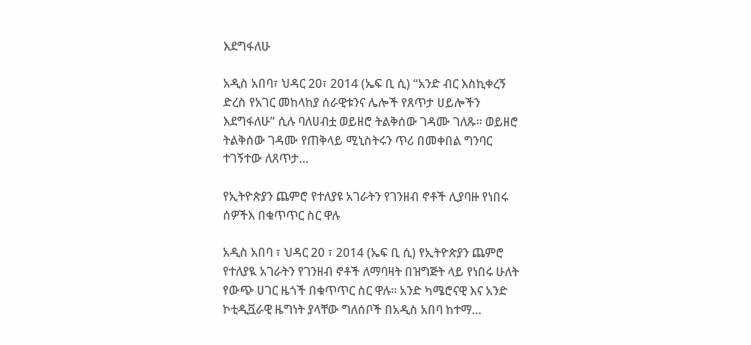እደግፋለሁ

አዲስ አበባ፣ ህዳር 20፣ 2014 (ኤፍ ቢ ሲ) “አንድ ብር እስኪቀረኝ ድረስ የአገር መከላከያ ሰራዊቱንና ሌሎች የጸጥታ ሀይሎችን እደግፋለሁ” ሲሉ ባለሀብቷ ወይዘሮ ትልቅሰው ገዳሙ ገለጹ። ወይዘሮ ትልቅሰው ገዳሙ የጠቅላይ ሚኒስትሩን ጥሪ በመቀበል ግንባር ተገኝተው ለጸጥታ…

የኢትዮጵያን ጨምሮ የተለያዩ አገራትን የገንዘብ ኖቶች ሊያባዙ የነበሩ ሰዎችእ በቁጥጥር ስር ዋሉ

አዲስ አበባ ፣ ህዳር 20 ፣ 2014 (ኤፍ ቢ ሲ) የኢትዮጵያን ጨምሮ የተለያዪ አገራትን የገንዘብ ኖቶች ለማባዛት በዝግጅት ላይ የነበሩ ሁለት የውጭ ሀገር ዜጎች በቁጥጥር ስር ዋሉ፡፡ አንድ ካሜሮናዊ እና አንድ ኮቲዲቯራዊ ዜግነት ያላቸው ግለሰቦች በአዲስ አበባ ከተማ…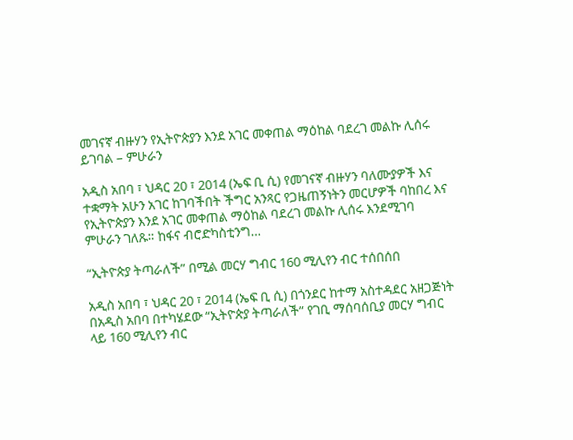መገናኛ ብዙሃን የኢትዮጵያን እንደ አገር መቀጠል ማዕከል ባደረገ መልኩ ሊሰሩ ይገባል – ምሁራን

አዲስ አበባ ፣ ህዳር 20 ፣ 2014 (ኤፍ ቢ ሲ) የመገናኛ ብዙሃን ባለሙያዎች እና ተቋማት አሁን አገር ከገባችበት ችግር አንጻር የጋዜጠኝነትን መርሆዎች ባከበረ እና የኢትዮጵያን እንደ አገር መቀጠል ማዕከል ባደረገ መልኩ ሊሰሩ እንደሚገባ ምሁራን ገለጹ። ከፋና ብሮድካስቲንግ…

“ኢትዮጵያ ትጣራለች” በሚል መርሃ ግብር 160 ሚሊየን ብር ተሰበሰበ

አዲስ አበባ ፣ ህዳር 20 ፣ 2014 (ኤፍ ቢ ሲ) በጎንደር ከተማ አስተዳደር አዘጋጅነት በአዲስ አበባ በተካሄደው “ኢትዮጵያ ትጣራለች” የገቢ ማሰባሰቢያ መርሃ ግብር ላይ 160 ሚሊየን ብር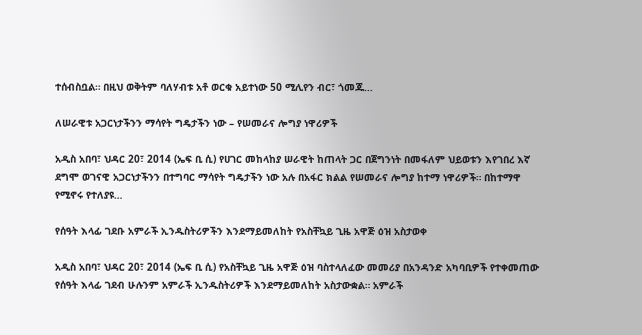ተሰብስቧል። በዚህ ወቅትም ባለሃብቱ አቶ ወርቁ አይተነው 50 ሚሊየን ብር፣ ጎመጁ…

ለሠራዊቱ አጋርነታችንን ማሳየት ግዴታችን ነው – የሠመራና ሎግያ ነዋሪዎች

አዲስ አበባ፣ ህዳር 20፣ 2014 (ኤፍ ቢ ሲ) የሀገር መከላከያ ሠራዊት ከጠላት ጋር በጀግንነት በመፋለም ህይወቱን እየገበረ እኛ ደግሞ ወገናዊ አጋርነታችንን በተግባር ማሳየት ግዴታችን ነው አሉ በአፋር ክልል የሠመራና ሎግያ ከተማ ነዋሪዎች። በከተማዋ የሚኖሩ የተለያዩ…

የሰዓት እላፊ ገደቡ አምራች ኢንዱስትሪዎችን እንደማይመለከት የአስቸኳይ ጊዜ አዋጅ ዕዝ አስታወቀ

አዲስ አበባ፣ ህዳር 20፣ 2014 (ኤፍ ቢ ሲ) የአስቸኳይ ጊዜ አዋጅ ዕዝ ባስተላለፈው መመሪያ በአንዳንድ አካባቢዎች የተቀመጠው የሰዓት እላፊ ገደብ ሁሉንም አምራች ኢንዱስትሪዎች እንደማይመለከት አስታውቋል። አምራች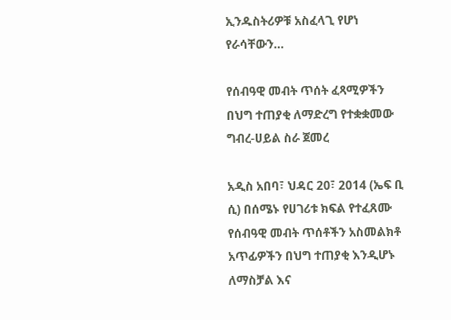ኢንዱስትሪዎቹ አስፈላጊ የሆነ የራሳቸውን…

የሰብዓዊ መብት ጥሰት ፈጻሚዎችን በህግ ተጠያቂ ለማድረግ የተቋቋመው ግብረ-ሀይል ስራ ጀመረ

አዲስ አበባ፣ ህዳር 20፣ 2014 (ኤፍ ቢ ሲ) በሰሜኑ የሀገሪቱ ክፍል የተፈጸሙ የሰብዓዊ መብት ጥሰቶችን አስመልክቶ አጥፊዎችን በህግ ተጠያቂ እንዲሆኑ ለማስቻል እና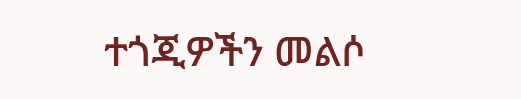ተጎጂዎችን መልሶ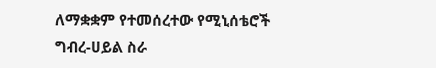ለማቋቋም የተመሰረተው የሚኒሰቴሮች ግብረ-ሀይል ስራ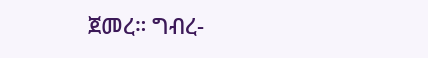ጀመረ። ግብረ-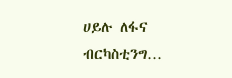ሀይሉ ለፋና ብርካስቲንግ…